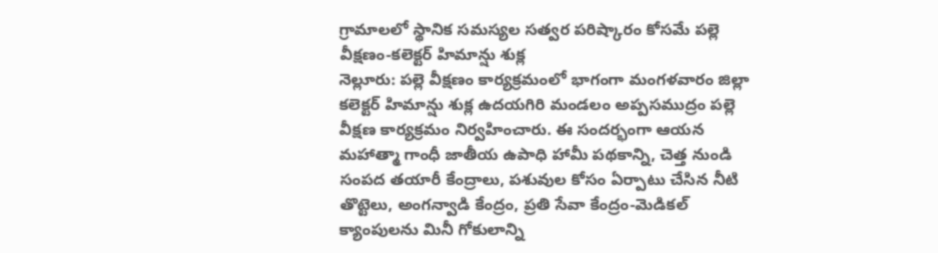గ్రామాలలో స్థానిక సమస్యల సత్వర పరిష్కారం కోసమే పల్లె వీక్షణం-కలెక్టర్ హిమాన్షు శుక్ల
నెల్లూరు: పల్లె వీక్షణం కార్యక్రమంలో భాగంగా మంగళవారం జిల్లా కలెక్టర్ హిమాన్షు శుక్ల ఉదయగిరి మండలం అప్పసముద్రం పల్లె వీక్షణ కార్యక్రమం నిర్వహించారు. ఈ సందర్భంగా ఆయన మహాత్మా గాంధీ జాతీయ ఉపాధి హామీ పథకాన్ని, చెత్త నుండి సంపద తయారీ కేంద్రాలు, పశువుల కోసం ఏర్పాటు చేసిన నీటి తొట్టెలు, అంగన్వాడి కేంద్రం, ప్రతి సేవా కేంద్రం-మెడికల్ క్యాంపులను మినీ గోకులాన్ని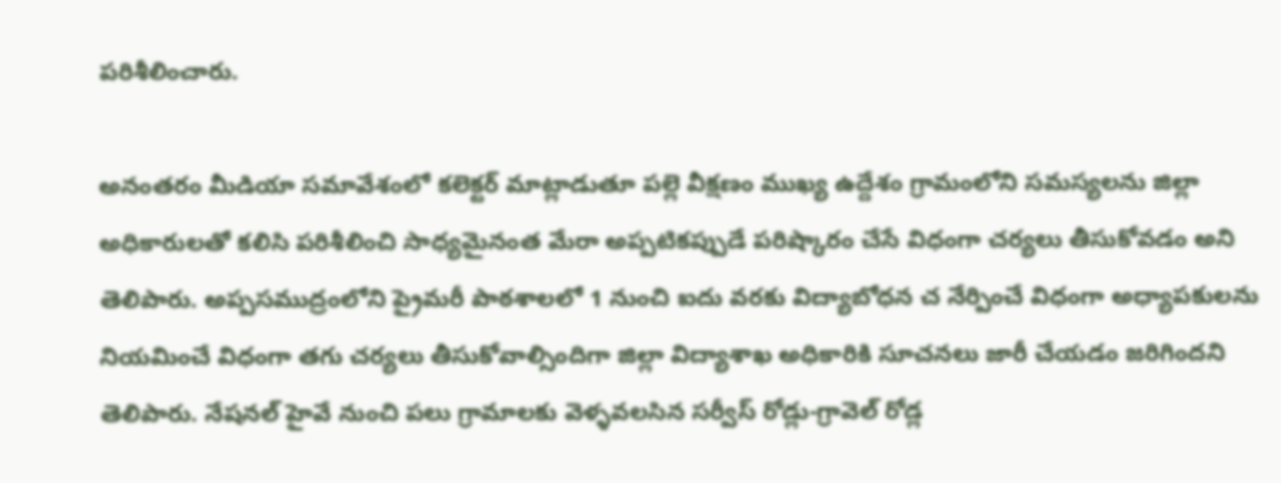పరిశీలించారు.

అనంతరం మీడియా సమావేశంలో కలెక్టర్ మాట్లాడుతూ పల్లె వీక్షణం ముఖ్య ఉద్దేశం గ్రామంలోని సమస్యలను జిల్లా అధికారులతో కలిసి పరిశీలించి సాధ్యమైనంత మేరా అప్పటికప్పుడే పరిష్కారం చేసే విధంగా చర్యలు తీసుకోవడం అని తెలిపారు. అప్పసముద్రంలోని ప్రైమరీ పాఠశాలలో 1 నుంచి ఐదు వరకు విద్యాబోధన చ నేర్పించే విధంగా అధ్యాపకులను నియమించే విధంగా తగు చర్యలు తీసుకోవాల్సిందిగా జిల్లా విద్యాశాఖ అధికారికి సూచనలు జారీ చేయడం జరిగిందని తెలిపారు. నేషనల్ హైవే నుంచి పలు గ్రామాలకు వెళ్ళవలసిన సర్వీస్ రోడ్లు-గ్రావెల్ రోడ్ల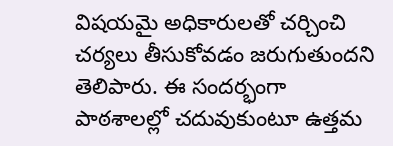విషయమై అధికారులతో చర్చించి చర్యలు తీసుకోవడం జరుగుతుందని తెలిపారు. ఈ సందర్భంగా పాఠశాలల్లో చదువుకుంటూ ఉత్తమ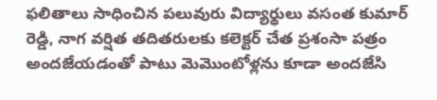ఫలితాలు సాధించిన పలువురు విద్యార్థులు వసంత కుమార్ రెడ్డి, నాగ వర్షిత తదితరులకు కలెక్టర్ చేత ప్రశంసా పత్రం అందజేయడంతో పాటు మెమొంటోళ్లను కూడా అందజేసి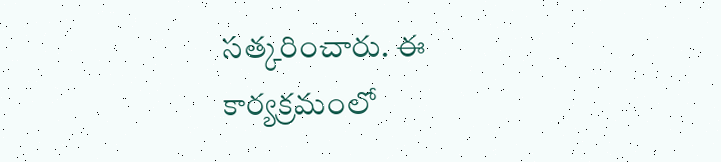సత్కరించారు. ఈ కార్యక్రమంలో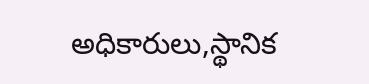అధికారులు,స్థానిక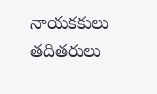నాయకకులు తదితరులు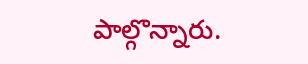పాల్గొన్నారు.